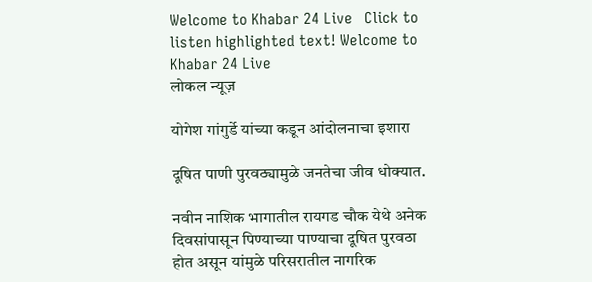Welcome to Khabar 24 Live   Click to listen highlighted text! Welcome to Khabar 24 Live
लोकल न्यूज़

योगेश गांगुर्डे यांच्या कडून आंदोलनाचा इशारा

दूषित पाणी पुरवठ्यामुळे जनतेचा जीव धोक्यात.

नवीन नाशिक भागातील रायगड चौक येथे अनेक दिवसांपासून पिण्याच्या पाण्याचा दूषित पुरवठा होत असून यांमुळे परिसरातील नागरिक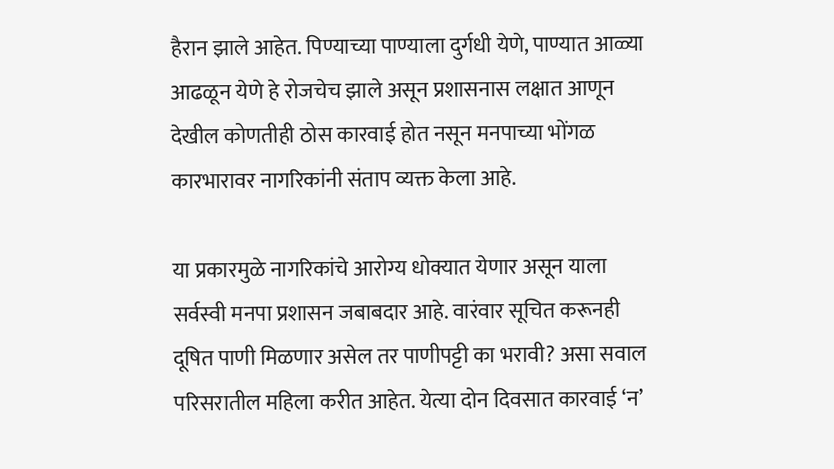हैरान झाले आहेत. पिण्याच्या पाण्याला दुर्गधी येणे, पाण्यात आळ्या आढळून येणे हे रोजचेच झाले असून प्रशासनास लक्षात आणून देखील कोणतीही ठोस कारवाई होत नसून मनपाच्या भोंगळ कारभारावर नागरिकांनी संताप व्यक्त केला आहे.

या प्रकारमुळे नागरिकांचे आरोग्य धोक्यात येणार असून याला सर्वस्वी मनपा प्रशासन जबाबदार आहे. वारंवार सूचित करूनही दूषित पाणी मिळणार असेल तर पाणीपट्टी का भरावी? असा सवाल परिसरातील महिला करीत आहेत. येत्या दोन दिवसात कारवाई ‘न’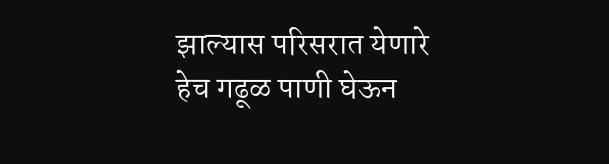झाल्यास परिसरात येणारे हेच गढूळ पाणी घेऊन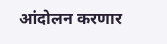आंदोलन करणार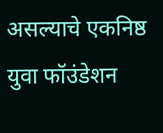असल्याचे एकनिष्ठ युवा फॉउंडेशन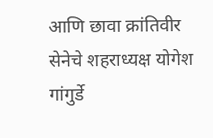आणि छावा क्रांतिवीर सेनेचे शहराध्यक्ष योगेश गांगुर्डे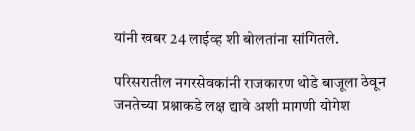यांनी खबर 24 लाईव्ह शी बोलतांना सांगितले.

परिसरातील नगरसेवकांनी राजकारण थोडे बाजूला ठेवून जनतेच्या प्रश्नाकडे लक्ष द्यावे अशी मागणी योगेश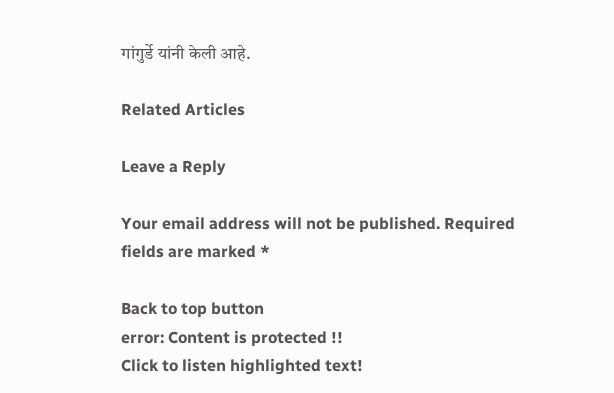गांगुर्डे यांनी केली आहे.

Related Articles

Leave a Reply

Your email address will not be published. Required fields are marked *

Back to top button
error: Content is protected !!
Click to listen highlighted text!